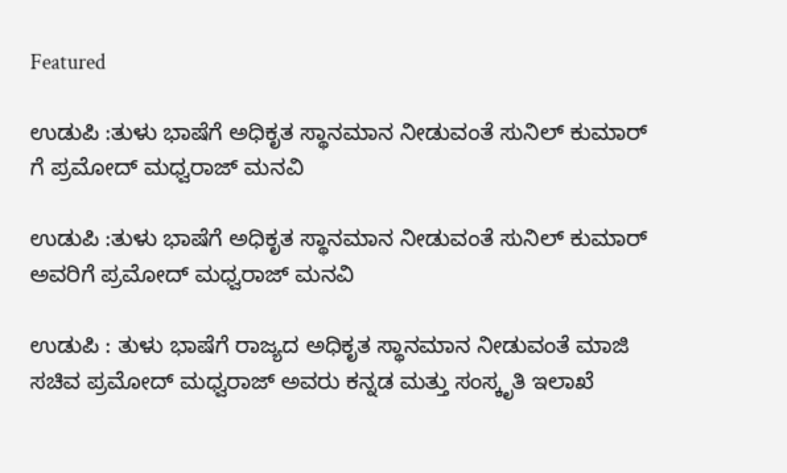Featured

ಉಡುಪಿ :ತುಳು ಭಾಷೆಗೆ ಅಧಿಕೃತ ಸ್ಥಾನಮಾನ ನೀಡುವಂತೆ ಸುನಿಲ್ ಕುಮಾರ್ ಗೆ ಪ್ರಮೋದ್ ಮಧ್ವರಾಜ್ ಮನವಿ

ಉಡುಪಿ :ತುಳು ಭಾಷೆಗೆ ಅಧಿಕೃತ ಸ್ಥಾನಮಾನ ನೀಡುವಂತೆ ಸುನಿಲ್ ಕುಮಾರ್ ಅವರಿಗೆ ಪ್ರಮೋದ್ ಮಧ್ವರಾಜ್ ಮನವಿ

ಉಡುಪಿ : ತುಳು ಭಾಷೆಗೆ ರಾಜ್ಯದ ಅಧಿಕೃತ ಸ್ಥಾನಮಾನ ನೀಡುವಂತೆ ಮಾಜಿ ಸಚಿವ ಪ್ರಮೋದ್ ಮಧ್ವರಾಜ್ ಅವರು ಕನ್ನಡ ಮತ್ತು ಸಂಸ್ಕೃತಿ ಇಲಾಖೆ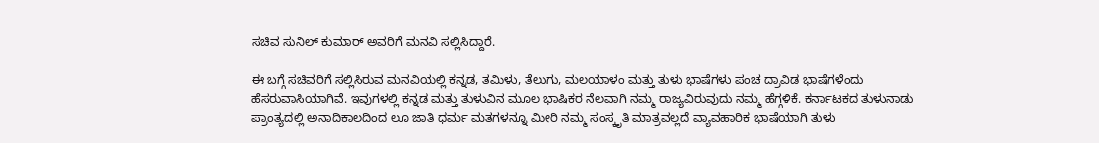ಸಚಿವ ಸುನಿಲ್ ಕುಮಾರ್ ಅವರಿಗೆ ಮನವಿ ಸಲ್ಲಿಸಿದ್ದಾರೆ.

ಈ ಬಗ್ಗೆ ಸಚಿವರಿಗೆ ಸಲ್ಲಿಸಿರುವ ಮನವಿಯಲ್ಲಿ ಕನ್ನಡ, ತಮಿಳು, ತೆಲುಗು, ಮಲಯಾಳಂ ಮತ್ತು ತುಳು ಭಾಷೆಗಳು ಪಂಚ ದ್ರಾವಿಡ ಭಾಷೆಗಳೆಂದು ಹೆಸರುವಾಸಿಯಾಗಿವೆ. ಇವುಗಳಲ್ಲಿ ಕನ್ನಡ ಮತ್ತು ತುಳುವಿನ ಮೂಲ ಭಾಷಿಕರ ನೆಲವಾಗಿ ನಮ್ಮ ರಾಜ್ಯವಿರುವುದು ನಮ್ಮ ಹೆಗ್ಗಳಿಕೆ. ಕರ್ನಾಟಕದ ತುಳುನಾಡು ಪ್ರಾಂತ್ಯದಲ್ಲಿ ಅನಾದಿಕಾಲದಿಂದ ಲೂ ಜಾತಿ ಧರ್ಮ ಮತಗಳನ್ನೂ ಮೀರಿ ನಮ್ಮ ಸಂಸ್ಕೃತಿ ಮಾತ್ರವಲ್ಲದೆ ವ್ಯಾವಹಾರಿಕ ಭಾಷೆಯಾಗಿ ತುಳು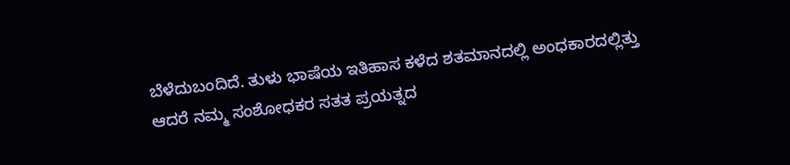ಬೆಳೆದುಬಂದಿದೆ. ತುಳು ಭಾಷೆಯ ಇತಿಹಾಸ ಕಳೆದ ಶತಮಾನದಲ್ಲಿ ಅಂಧಕಾರದಲ್ಲಿತ್ತು ಆದರೆ ನಮ್ಮ ಸಂಶೋಧಕರ ಸತತ ಪ್ರಯತ್ನದ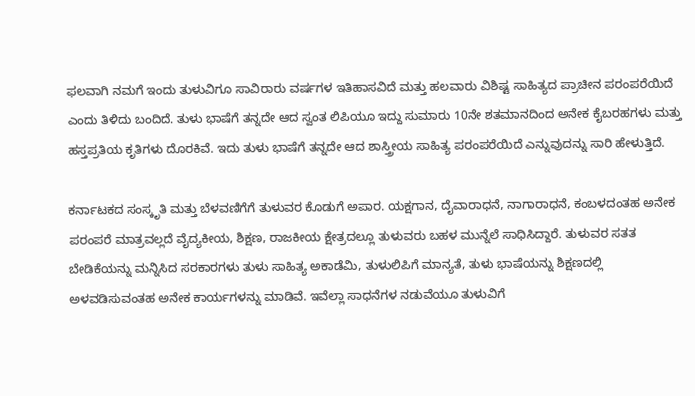ಫಲವಾಗಿ ನಮಗೆ ಇಂದು ತುಳುವಿಗೂ ಸಾವಿರಾರು ವರ್ಷಗಳ ಇತಿಹಾಸವಿದೆ ಮತ್ತು ಹಲವಾರು ವಿಶಿಷ್ಟ ಸಾಹಿತ್ಯದ ಪ್ರಾಚೀನ ಪರಂಪರೆಯಿದೆ ಎಂದು ತಿಳಿದು ಬಂದಿದೆ. ತುಳು ಭಾಷೆಗೆ ತನ್ನದೇ ಆದ ಸ್ವಂತ ಲಿಪಿಯೂ ಇದ್ದು ಸುಮಾರು 10ನೇ ಶತಮಾನದಿಂದ ಅನೇಕ ಕೈಬರಹಗಳು ಮತ್ತು ಹಸ್ತಪ್ರತಿಯ ಕೃತಿಗಳು ದೊರಕಿವೆ. ಇದು ತುಳು ಭಾಷೆಗೆ ತನ್ನದೇ ಆದ ಶಾಸ್ತ್ರೀಯ ಸಾಹಿತ್ಯ ಪರಂಪರೆಯಿದೆ ಎನ್ನುವುದನ್ನು ಸಾರಿ ಹೇಳುತ್ತಿದೆ.

ಕರ್ನಾಟಕದ ಸಂಸ್ಕೃತಿ ಮತ್ತು ಬೆಳವಣಿಗೆಗೆ ತುಳುವರ ಕೊಡುಗೆ ಅಪಾರ. ಯಕ್ಷಗಾನ, ದೈವಾರಾಧನೆ, ನಾಗಾರಾಧನೆ, ಕಂಬಳದಂತಹ ಅನೇಕ ಪರಂಪರೆ ಮಾತ್ರವಲ್ಲದೆ ವೈದ್ಯಕೀಯ, ಶಿಕ್ಷಣ, ರಾಜಕೀಯ ಕ್ಷೇತ್ರದಲ್ಲೂ ತುಳುವರು ಬಹಳ ಮುನ್ನೆಲೆ ಸಾಧಿಸಿದ್ದಾರೆ. ತುಳುವರ ಸತತ ಬೇಡಿಕೆಯನ್ನು ಮನ್ನಿಸಿದ ಸರಕಾರಗಳು ತುಳು ಸಾಹಿತ್ಯ ಅಕಾಡೆಮಿ, ತುಳುಲಿಪಿಗೆ ಮಾನ್ಯತೆ, ತುಳು ಭಾಷೆಯನ್ನು ಶಿಕ್ಷಣದಲ್ಲಿ ಅಳವಡಿಸುವಂತಹ ಅನೇಕ ಕಾರ್ಯಗಳನ್ನು ಮಾಡಿವೆ. ಇವೆಲ್ಲಾ ಸಾಧನೆಗಳ ನಡುವೆಯೂ ತುಳುವಿಗೆ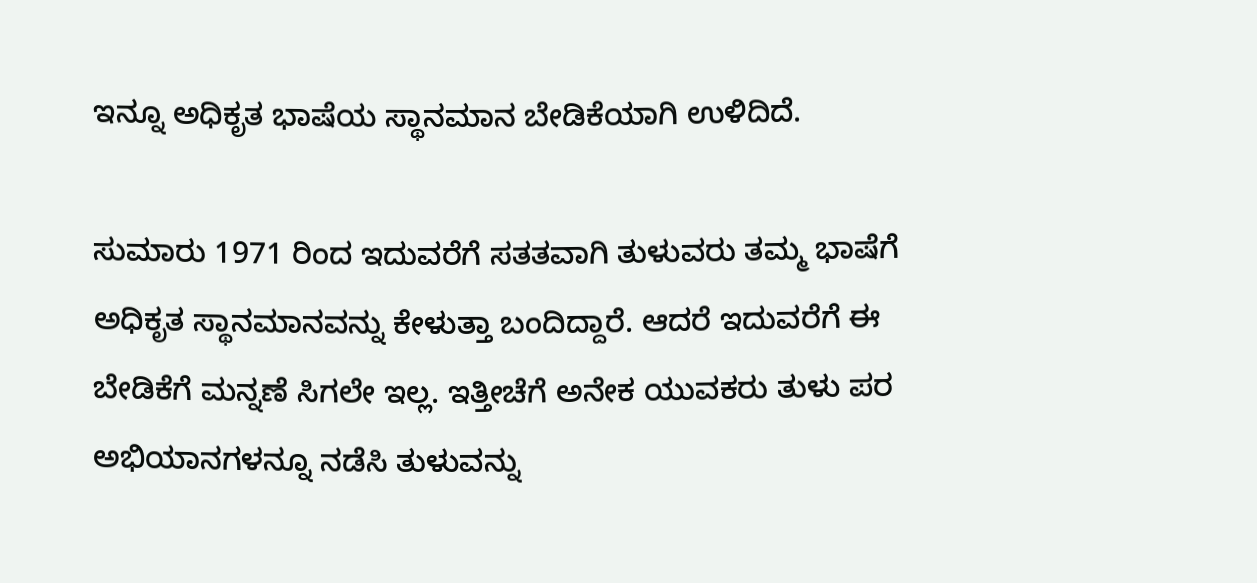ಇನ್ನೂ ಅಧಿಕೃತ ಭಾಷೆಯ ಸ್ಥಾನಮಾನ ಬೇಡಿಕೆಯಾಗಿ ಉಳಿದಿದೆ.

ಸುಮಾರು 1971 ರಿಂದ ಇದುವರೆಗೆ ಸತತವಾಗಿ ತುಳುವರು ತಮ್ಮ ಭಾಷೆಗೆ ಅಧಿಕೃತ ಸ್ಥಾನಮಾನವನ್ನು ಕೇಳುತ್ತಾ ಬಂದಿದ್ದಾರೆ. ಆದರೆ ಇದುವರೆಗೆ ಈ ಬೇಡಿಕೆಗೆ ಮನ್ನಣೆ ಸಿಗಲೇ ಇಲ್ಲ. ಇತ್ತೀಚೆಗೆ ಅನೇಕ ಯುವಕರು ತುಳು ಪರ ಅಭಿಯಾನಗಳನ್ನೂ ನಡೆಸಿ ತುಳುವನ್ನು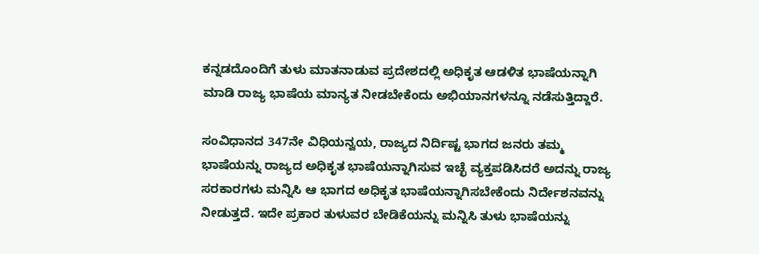ಕನ್ನಡದೊಂದಿಗೆ ತುಳು ಮಾತನಾಡುವ ಪ್ರದೇಶದಲ್ಲಿ ಅಧಿಕೃತ ಆಡಳಿತ ಭಾಷೆಯನ್ನಾಗಿ ಮಾಡಿ ರಾಜ್ಯ ಭಾಷೆಯ ಮಾನ್ಯತ ನೀಡಬೇಕೆಂದು ಅಭಿಯಾನಗಳನ್ನೂ ನಡೆಸುತ್ತಿದ್ದಾರೆ.

ಸಂವಿಧಾನದ 347ನೇ ವಿಧಿಯನ್ವಯ, ರಾಜ್ಯದ ನಿರ್ದಿಷ್ಟ ಭಾಗದ ಜನರು ತಮ್ಮ ಭಾಷೆಯನ್ನು ರಾಜ್ಯದ ಅಧಿಕೃತ ಭಾಷೆಯನ್ನಾಗಿಸುವ ಇಚ್ಛೆ ವ್ಯಕ್ತಪಡಿಸಿದರೆ ಅದನ್ನು ರಾಜ್ಯ ಸರಕಾರಗಳು ಮನ್ನಿಸಿ ಆ ಭಾಗದ ಅಧಿಕೃತ ಭಾಷೆಯನ್ನಾಗಿಸಬೇಕೆಂದು ನಿರ್ದೇಶನವನ್ನು ನೀಡುತ್ತದೆ. ಇದೇ ಪ್ರಕಾರ ತುಳುವರ ಬೇಡಿಕೆಯನ್ನು ಮನ್ನಿಸಿ ತುಳು ಭಾಷೆಯನ್ನು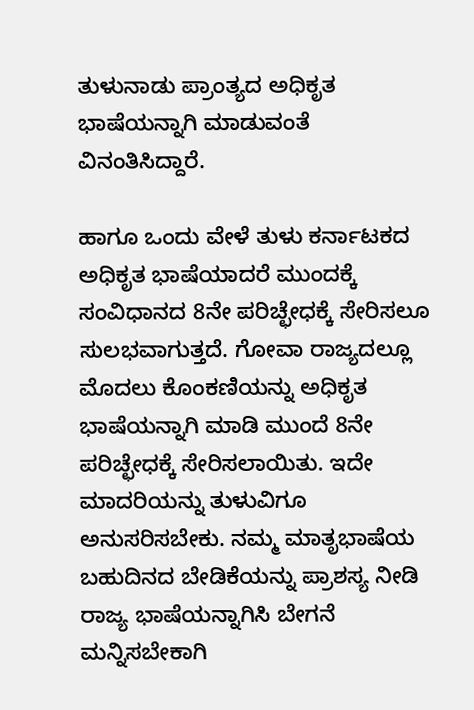ತುಳುನಾಡು ಪ್ರಾಂತ್ಯದ ಅಧಿಕೃತ ಭಾಷೆಯನ್ನಾಗಿ ಮಾಡುವಂತೆ ವಿನಂತಿಸಿದ್ದಾರೆ.

ಹಾಗೂ ಒಂದು ವೇಳೆ ತುಳು ಕರ್ನಾಟಕದ ಅಧಿಕೃತ ಭಾಷೆಯಾದರೆ ಮುಂದಕ್ಕೆ ಸಂವಿಧಾನದ 8ನೇ ಪರಿಚ್ಛೇಧಕ್ಕೆ ಸೇರಿಸಲೂ ಸುಲಭವಾಗುತ್ತದೆ. ಗೋವಾ ರಾಜ್ಯದಲ್ಲೂ ಮೊದಲು ಕೊಂಕಣಿಯನ್ನು ಅಧಿಕೃತ ಭಾಷೆಯನ್ನಾಗಿ ಮಾಡಿ ಮುಂದೆ 8ನೇ ಪರಿಚ್ಛೇಧಕ್ಕೆ ಸೇರಿಸಲಾಯಿತು. ಇದೇ ಮಾದರಿಯನ್ನು ತುಳುವಿಗೂ ಅನುಸರಿಸಬೇಕು. ನಮ್ಮ ಮಾತೃಭಾಷೆಯ ಬಹುದಿನದ ಬೇಡಿಕೆಯನ್ನು ಪ್ರಾಶಸ್ಯ ನೀಡಿ ರಾಜ್ಯ ಭಾಷೆಯನ್ನಾಗಿಸಿ ಬೇಗನೆ ಮನ್ನಿಸಬೇಕಾಗಿ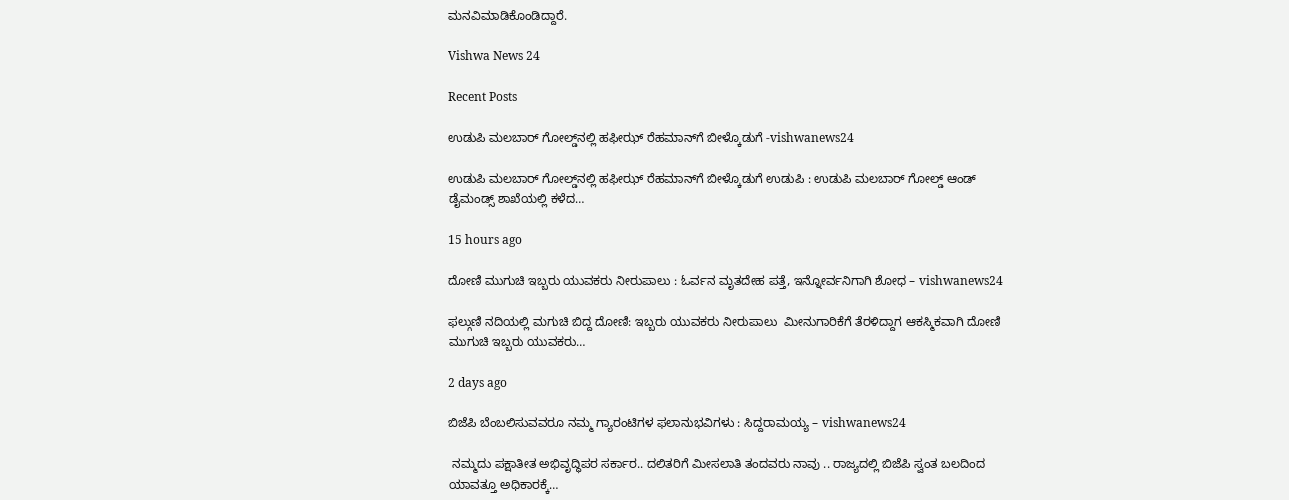ಮನವಿಮಾಡಿಕೊಂಡಿದ್ದಾರೆ.

Vishwa News 24

Recent Posts

ಉಡುಪಿ ಮಲಬಾರ್ ಗೋಲ್ಡ್‌ನಲ್ಲಿ ಹಫೀಝ್ ರೆಹಮಾನ್‌ಗೆ ಬೀಳ್ಕೊಡುಗೆ -vishwanews24

ಉಡುಪಿ ಮಲಬಾರ್ ಗೋಲ್ಡ್‌ನಲ್ಲಿ ಹಫೀಝ್ ರೆಹಮಾನ್‌ಗೆ ಬೀಳ್ಕೊಡುಗೆ ಉಡುಪಿ : ಉಡುಪಿ ಮಲಬಾರ್ ಗೋಲ್ಡ್ ಆಂಡ್ ಡೈಮಂಡ್ಸ್ ಶಾಖೆಯಲ್ಲಿ ಕಳೆದ…

15 hours ago

ದೋಣಿ ಮುಗುಚಿ ಇಬ್ಬರು ಯುವಕರು ನೀರುಪಾಲು : ಓರ್ವನ ಮೃತದೇಹ ಪತ್ತೆ, ಇನ್ನೋರ್ವನಿಗಾಗಿ ಶೋಧ – vishwanews24

ಫಲ್ಗುಣಿ ನದಿಯಲ್ಲಿ ಮಗುಚಿ ಬಿದ್ದ ದೋಣಿ: ಇಬ್ಬರು ಯುವಕರು ನೀರುಪಾಲು  ಮೀನುಗಾರಿಕೆಗೆ ತೆರಳಿದ್ದಾಗ ಆಕಸ್ಮಿಕವಾಗಿ ದೋಣಿ ಮುಗುಚಿ ಇಬ್ಬರು ಯುವಕರು…

2 days ago

ಬಿಜೆಪಿ ಬೆಂಬಲಿಸುವವರೂ ನಮ್ಮ ಗ್ಯಾರಂಟಿಗಳ ಫಲಾನುಭವಿಗಳು : ಸಿದ್ದರಾಮಯ್ಯ – vishwanews24

 ನಮ್ಮದು ಪಕ್ಷಾತೀತ ಅಭಿವೃದ್ಧಿಪರ ಸರ್ಕಾರ.. ದಲಿತರಿಗೆ ಮೀಸಲಾತಿ ತಂದವರು ನಾವು .. ರಾಜ್ಯದಲ್ಲಿ ಬಿಜೆಪಿ ಸ್ವಂತ ಬಲದಿಂದ ಯಾವತ್ತೂ ಅಧಿಕಾರಕ್ಕೆ…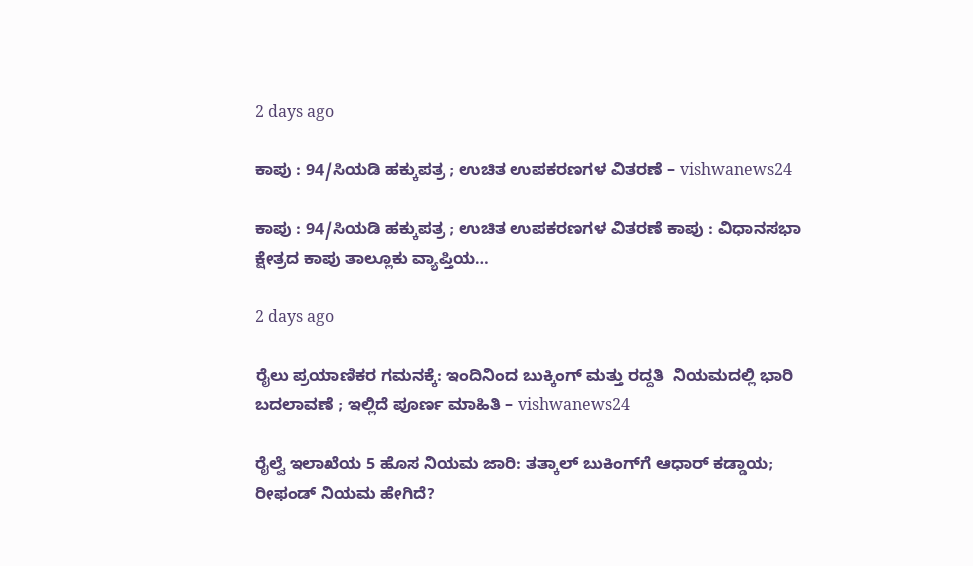2 days ago

ಕಾಪು : 94/ಸಿಯಡಿ ಹಕ್ಕುಪತ್ರ ; ಉಚಿತ ಉಪಕರಣಗಳ ವಿತರಣೆ – vishwanews24

ಕಾಪು : 94/ಸಿಯಡಿ ಹಕ್ಕುಪತ್ರ ; ಉಚಿತ ಉಪಕರಣಗಳ ವಿತರಣೆ ಕಾಪು : ವಿಧಾನಸಭಾ ಕ್ಷೇತ್ರದ ಕಾಪು ತಾಲ್ಲೂಕು ವ್ಯಾಪ್ತಿಯ…

2 days ago

ರೈಲು ಪ್ರಯಾಣಿಕರ ಗಮನಕ್ಕೆ: ಇಂದಿನಿಂದ ಬುಕ್ಕಿಂಗ್ ಮತ್ತು ರದ್ದತಿ  ನಿಯಮದಲ್ಲಿ ಭಾರಿ ಬದಲಾವಣೆ ; ಇಲ್ಲಿದೆ ಪೂರ್ಣ ಮಾಹಿತಿ – vishwanews24

ರೈಲ್ವೆ ಇಲಾಖೆಯ 5 ಹೊಸ ನಿಯಮ ಜಾರಿ: ತತ್ಕಾಲ್ ಬುಕಿಂಗ್‌ಗೆ ಆಧಾರ್ ಕಡ್ಡಾಯ; ರೀಫಂಡ್ ನಿಯಮ ಹೇಗಿದೆ?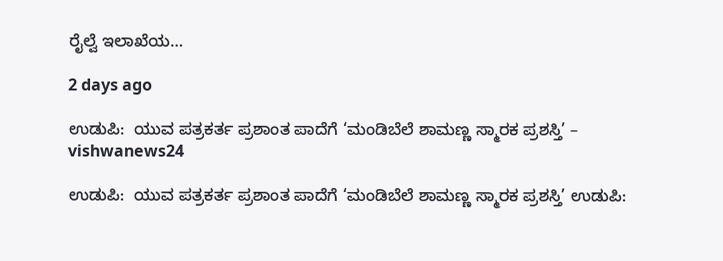ರೈಲ್ವೆ ಇಲಾಖೆಯ…

2 days ago

ಉಡುಪಿ:  ಯುವ‌ ಪತ್ರಕರ್ತ ಪ್ರಶಾಂತ ಪಾದೆಗೆ ‘ಮಂಡಿಬೆಲೆ ಶಾಮಣ್ಣ ಸ್ಮಾರಕ ಪ್ರಶಸ್ತಿ’ – vishwanews24

ಉಡುಪಿ:  ಯುವ‌ ಪತ್ರಕರ್ತ ಪ್ರಶಾಂತ ಪಾದೆಗೆ ‘ಮಂಡಿಬೆಲೆ ಶಾಮಣ್ಣ ಸ್ಮಾರಕ ಪ್ರಶಸ್ತಿ’ ಉಡುಪಿ: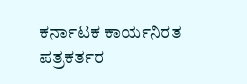ಕರ್ನಾಟಕ ಕಾರ್ಯನಿರತ ಪತ್ರಕರ್ತರ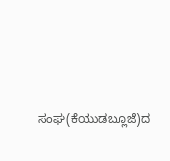ಸಂಘ(ಕೆಯುಡಬ್ಲೂಜೆ)ದ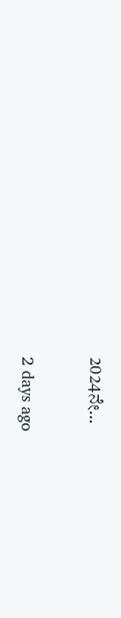2024ನೇ…

2 days ago